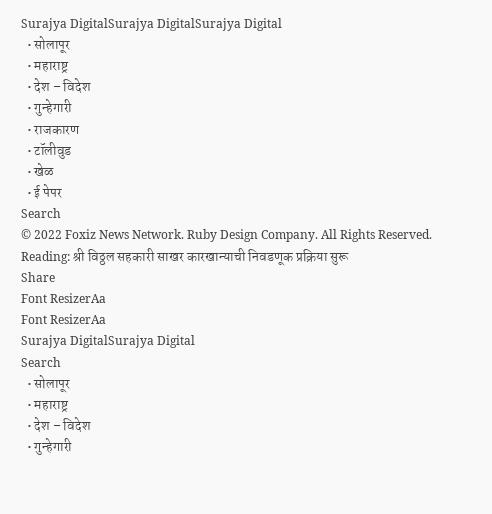Surajya DigitalSurajya DigitalSurajya Digital
  • सोलापूर
  • महाराष्ट्र
  • देश – विदेश
  • गुन्हेगारी
  • राजकारण
  • टॉलीवुड
  • खेळ
  • ई पेपर
Search
© 2022 Foxiz News Network. Ruby Design Company. All Rights Reserved.
Reading: श्री विठ्ठल सहकारी साखर कारखान्याची निवडणूक प्रक्रिया सुरू
Share
Font ResizerAa
Font ResizerAa
Surajya DigitalSurajya Digital
Search
  • सोलापूर
  • महाराष्ट्र
  • देश – विदेश
  • गुन्हेगारी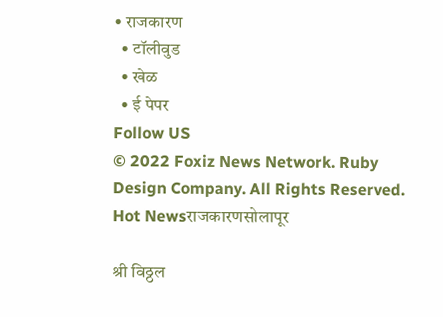• राजकारण
  • टॉलीवुड
  • खेळ
  • ई पेपर
Follow US
© 2022 Foxiz News Network. Ruby Design Company. All Rights Reserved.
Hot Newsराजकारणसोलापूर

श्री विठ्ठल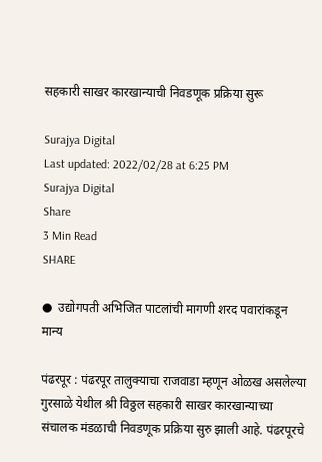सहकारी साखर कारखान्याची निवडणूक प्रक्रिया सुरू

Surajya Digital
Last updated: 2022/02/28 at 6:25 PM
Surajya Digital
Share
3 Min Read
SHARE

●  उद्योगपती अभिजित पाटलांची मागणी शरद पवारांकडून मान्य

पंढरपूर : पंढरपूर तालुक्याचा राजवाडा म्हणून ओळख असलेल्या गुरसाळे येथील श्री विठ्ठल सहकारी साखर कारखान्याच्या संचालक मंडळाची निवडणूक प्रक्रिया सुरु झाली आहे. पंढरपूरचे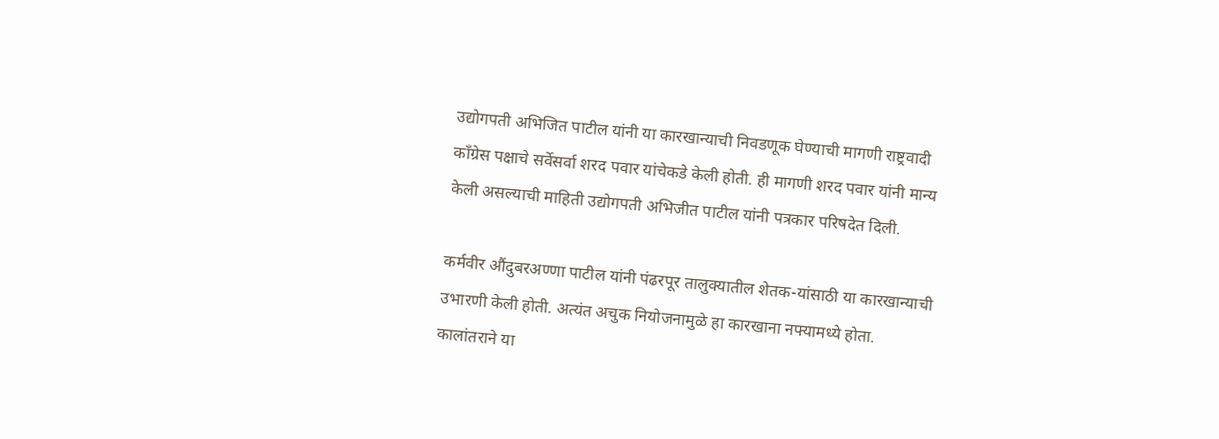उद्योगपती अभिजित पाटील यांनी या कारखान्याची निवडणूक घेण्याची मागणी राष्ट्रवादी काँग्रेस पक्षाचे सर्वेसर्वा शरद पवार यांचेकडे केली होती. ही मागणी शरद पवार यांनी मान्य केली असल्याची माहिती उद्योगपती अभिजीत पाटील यांनी पत्रकार परिषदेत दिली.

कर्मवीर औंदुबरअण्णा पाटील यांनी पंढरपूर तालुक्यातील शेतक-यांसाठी या कारखान्याची उभारणी केली होती. अत्यंत अचुक नियोजनामुळे हा कारखाना नफ्यामध्ये होता. कालांतराने या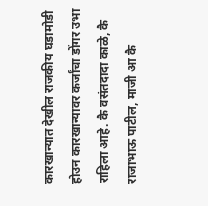कारखान्यात देखील राजकीय घडामोडी होउन कारखान्यावर कर्जांचा डोंगर उभा राहिला आहे. कै वसंतदादा काळे, कै राजाभाऊ पाटील, माजी आ कै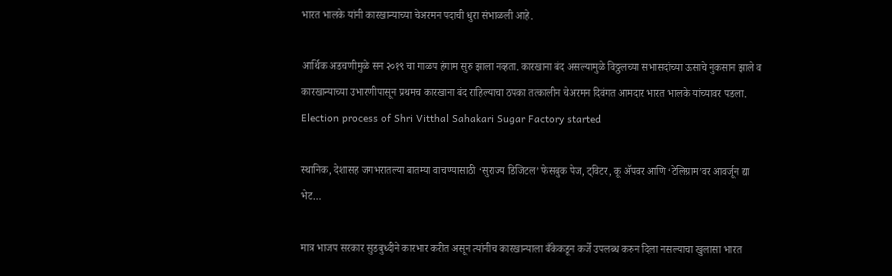भारत भालके यांनी कारखान्याच्या चेअरमन पदाची धुरा संभाळली आहे.

आर्थिक अडचणीमुळे सन २०१९ चा गाळप हंगाम सुरु झाला नव्हता. कारखाना बंद असल्यामुळे विठ्ठलच्या सभासदांच्या ऊसाचे नुकसान झाले व कारखान्याच्या उभारणीपासून प्रथमच कारखाना बंद राहिल्याचा ठपका तत्कालीन चेअरमन दिवंगत आमदार भारत भालके यांच्यावर पडला. Election process of Shri Vitthal Sahakari Sugar Factory started

स्थानिक, देशासह जगभरातल्या बातम्या वाचण्यासाठी ‘सुराज्य डिजिटल’ फेसबुक पेज, ट्विटर, कू ॲपवर आणि ‘टेलिग्राम’वर आवर्जून द्या भेट…

मात्र भाजप सरकार सुडबुध्दीने कारभार करीत असून त्यांनीच कारखान्याला बँकेकडून कर्जे उपलब्ध करुन दिला नसल्याचा खुलासा भारत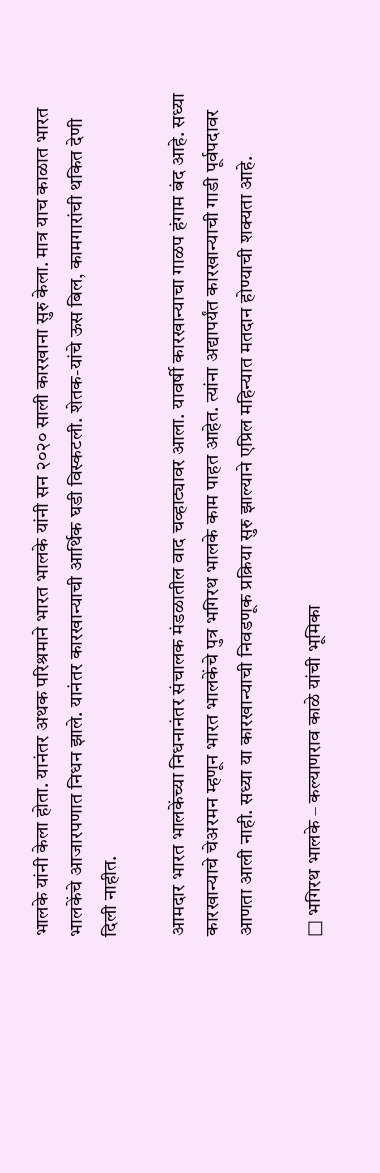भालके यांनी केला होता. यानंतर अथक परिश्रमाने भारत भालके यांनी सन २०२० साली कारखाना सुरु केला. मात्र याच काळात भारत भालकेंचे आजारपणात निधन झाले. यानंतर कारखान्याची आर्थिक घडी विस्कटली. शेतक-यांचे ऊस बिल, कामगारांची थकित देणी दिली नाहीत.

आमदार भारत भालकेंच्या निधनानंतर संचालक मंडळातील वाद चव्हाट्यावर आला. यावर्षी कारखान्याचा गाळप हंगाम बंद आहे. सध्या कारखान्याचे चेअरमन म्हणून भारत भालकेंचे पुत्र भगिरथ भालके काम पाहत आहेत. त्यांना अद्यापर्यंत कारखान्याची गाडी पूर्वपदावर आणता आली नाही. सध्या या कारखान्याची निवडणूक प्रक्रिया सुरु झाल्याने एप्रिल महिन्यात मतदान होण्याची शक्यता आहे.

□ भगिरथ भालके – कल्याणराव काळे यांची भूमिका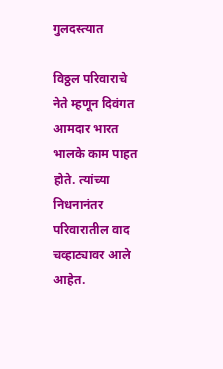गुलदस्त्यात

विठ्ठल परिवाराचे नेते म्हणून दिवंगत आमदार भारत भालके काम पाहत होते. त्यांच्या निधनानंतर परिवारातील वाद चव्हाट्यावर आले आहेत.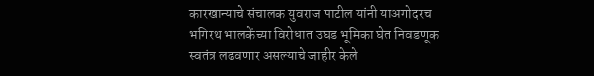कारखान्याचे संचालक युवराज पाटील यांनी याअगोदरच भगिरथ भालकेंच्या विरोधात उघड भूमिका घेत निवडणूक स्वतंत्र लढवणार असल्याचे जाहीर केले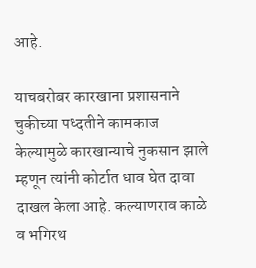आहे.

याचबरोबर कारखाना प्रशासनाने चुकीच्या पध्दतीने कामकाज केल्यामुळे कारखान्याचे नुकसान झाले म्हणून त्यांनी कोर्टात धाव घेत दावा दाखल केला आहे. कल्याणराव काळे व भगिरथ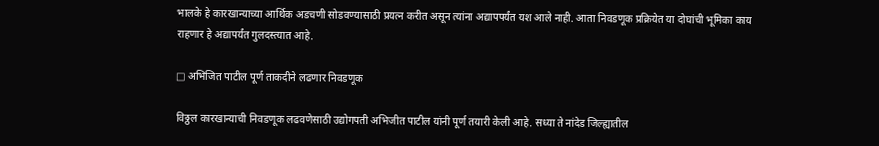भालके हे कारखान्याच्या आर्थिक अडचणी सोडवण्यासाठी प्रयत्न करीत असून त्यांना अद्यापपर्यंत यश आले नाही. आता निवडणूक प्रक्रियेत या दोघांची भूमिका काय राहणार हे अद्यापर्यंत गुलदस्त्यात आहे.

□ अभिजित पाटील पूर्ण ताकदीने लढणार निवडणूक

विठ्ठल कारखान्याची निवडणूक लढवणेसाठी उद्योगपती अभिजीत पाटील यांनी पूर्ण तयारी केली आहे. सध्या ते नांदेड जिल्ह्यातील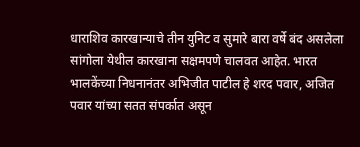धाराशिव कारखान्याचे तीन युनिट व सुमारे बारा वर्षे बंद असलेला सांगोला येथील कारखाना सक्षमपणे चालवत आहेत. भारत भालकेंच्या निधनानंतर अभिजीत पाटील हे शरद पवार, अजित पवार यांच्या सतत संपर्कात असून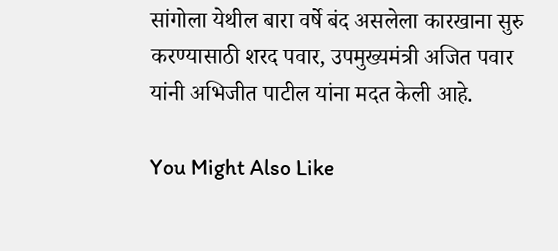सांगोला येथील बारा वर्षे बंद असलेला कारखाना सुरु करण्यासाठी शरद पवार, उपमुख्यमंत्री अजित पवार यांनी अभिजीत पाटील यांना मदत केली आहे.

You Might Also Like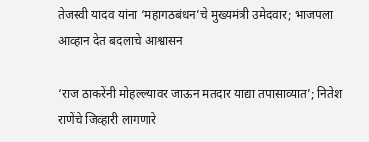तेजस्वी यादव यांना ‘महागठबंधन’चे मुख्यमंत्री उमेदवार; भाजपला आव्हान देत बदलाचे आश्वासन

‘राज ठाकरेंनी मोहल्ल्यावर जाऊन मतदार याद्या तपासाव्यात’; नितेश राणेंचे जिव्हारी लागणारे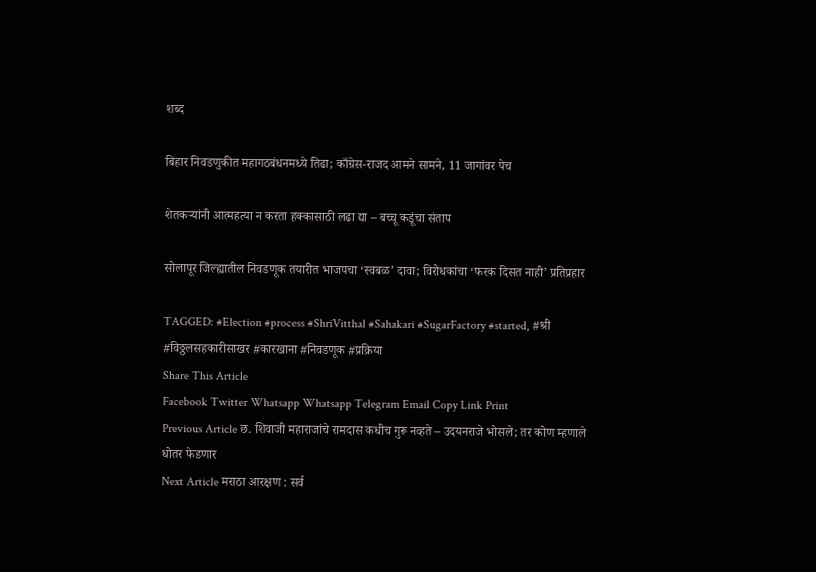शब्द

बिहार निवडणुकीत महागठबंधनमध्ये तिढा; काँग्रेस-राजद आमने सामने, 11 जागांवर पेच

शेतकऱ्यांनी आत्महत्या न करता हक्कासाठी लढा द्या – बच्चू कडूंचा संताप

सोलापूर जिल्ह्यातील निवडणूक तयारीत भाजपचा ‘स्वबळ’ दावा; विरोधकांचा ‘फरक दिसत नाही’ प्रतिप्रहार

TAGGED: #Election #process #ShriVitthal #Sahakari #SugarFactory #started, #श्री #विठ्ठलसहकारीसाखर #कारखाना #निवडणूक #प्रक्रिया
Share This Article
Facebook Twitter Whatsapp Whatsapp Telegram Email Copy Link Print
Previous Article छ. शिवाजी महाराजांचे रामदास कधीच गुरू नव्हते – उदयनराजे भोसले; तर कोण म्हणाले धोतर फेडणार
Next Article मराठा आरक्षण : सर्व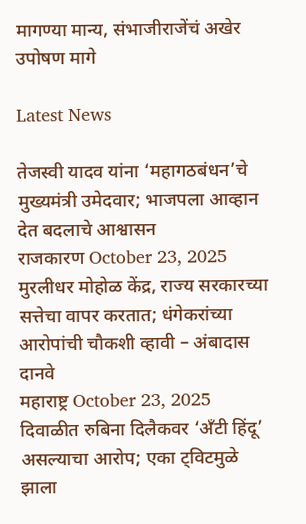मागण्या मान्य, संभाजीराजेंचं अखेर उपोषण मागे

Latest News

तेजस्वी यादव यांना ‘महागठबंधन’चे मुख्यमंत्री उमेदवार; भाजपला आव्हान देत बदलाचे आश्वासन
राजकारण October 23, 2025
मुरलीधर मोहोळ केंद्र, राज्य सरकारच्या सत्तेचा वापर करतात; धंगेकरांच्या आरोपांची चौकशी व्हावी – अंबादास दानवे
महाराष्ट्र October 23, 2025
दिवाळीत रुबिना दिलैकवर ‘अँटी हिंदू’ असल्याचा आरोप; एका ट्विटमुळे झाला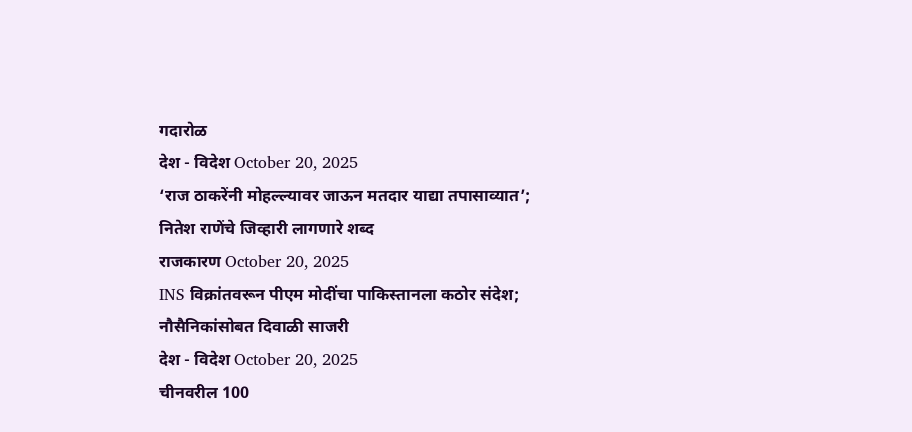गदारोळ
देश - विदेश October 20, 2025
‘राज ठाकरेंनी मोहल्ल्यावर जाऊन मतदार याद्या तपासाव्यात’; नितेश राणेंचे जिव्हारी लागणारे शब्द
राजकारण October 20, 2025
INS विक्रांतवरून पीएम मोदींचा पाकिस्तानला कठोर संदेश; नौसैनिकांसोबत दिवाळी साजरी
देश - विदेश October 20, 2025
चीनवरील 100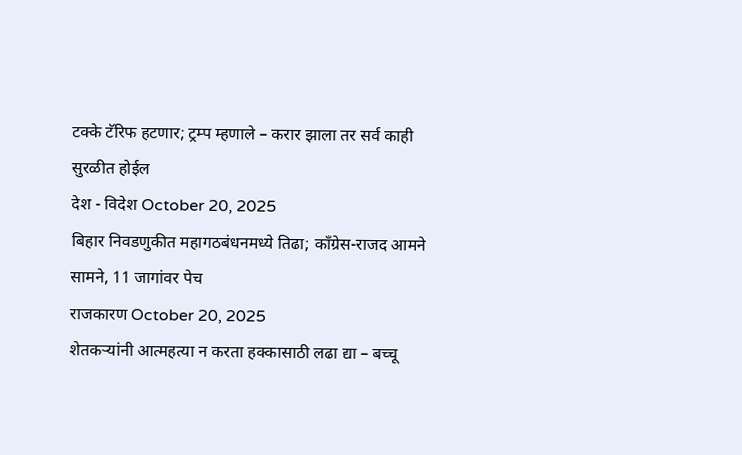टक्के टॅरिफ हटणार; ट्रम्प म्हणाले – करार झाला तर सर्व काही सुरळीत होईल
देश - विदेश October 20, 2025
बिहार निवडणुकीत महागठबंधनमध्ये तिढा; काँग्रेस-राजद आमने सामने, 11 जागांवर पेच
राजकारण October 20, 2025
शेतकऱ्यांनी आत्महत्या न करता हक्कासाठी लढा द्या – बच्चू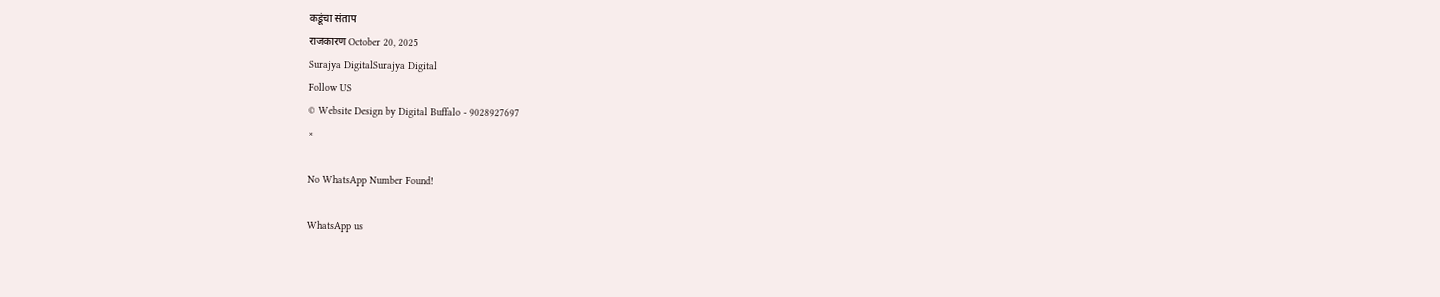कडूंचा संताप
राजकारण October 20, 2025
Surajya DigitalSurajya Digital
Follow US
© Website Design by Digital Buffalo - 9028927697
×

No WhatsApp Number Found!

WhatsApp us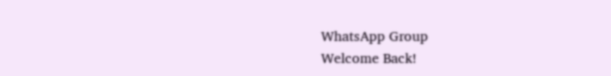WhatsApp Group
Welcome Back!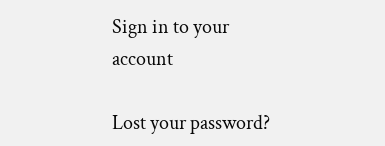Sign in to your account

Lost your password?